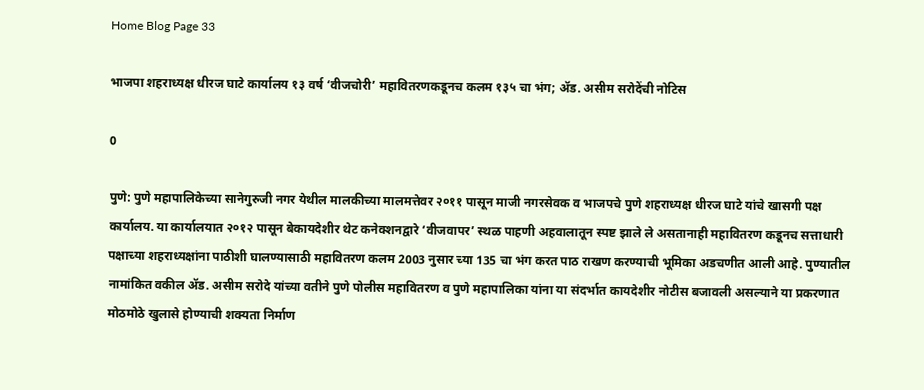Home Blog Page 33

भाजपा शहराध्यक्ष धीरज घाटे कार्यालय १३ वर्ष ‘वीजचोरी’ महावितरणकडूनच कलम १३५ चा भंग; ॲड. असीम सरोदेंची नोटिस

0

पुणे: पुणे महापालिकेच्या सानेगुरुजी नगर येथील मालकीच्या मालमत्तेवर २०११ पासून माजी नगरसेवक व भाजपचे पुणे शहराध्यक्ष धीरज घाटे यांचे खासगी पक्ष कार्यालय. या कार्यालयात २०१२ पासून बेकायदेशीर थेट कनेक्शनद्वारे ‘वीजवापर’ स्थळ पाहणी अहवालातून स्पष्ट झाले ले असतानाही महावितरण कडूनच सत्ताधारी पक्षाच्या शहराध्यक्षांना पाठीशी घालण्यासाठी महावितरण कलम 2003 नुसार च्या 135 चा भंग करत पाठ राखण करण्याची भूमिका अडचणीत आली आहे. पुण्यातील नामांकित वकील ॲड. असीम सरोदे यांच्या वतीने पुणे पोलीस महावितरण व पुणे महापालिका यांना या संदर्भात कायदेशीर नोटीस बजावली असल्याने या प्रकरणात मोठमोठे खुलासे होण्याची शक्यता निर्माण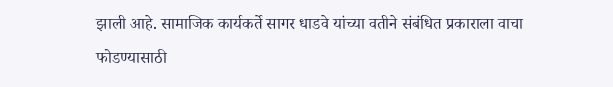झाली आहे. सामाजिक कार्यकर्ते सागर धाडवे यांच्या वतीने संबंधित प्रकाराला वाचा फोडण्यासाठी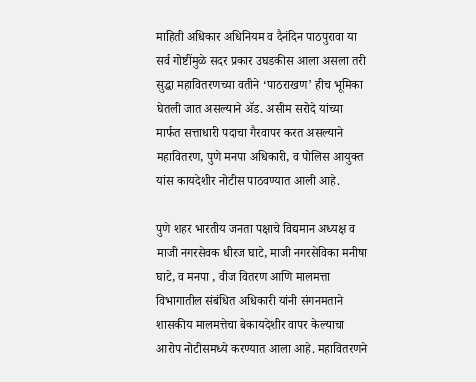माहिती अधिकार अधिनियम व दैनंदिन पाठपुरावा या सर्व गोष्टींमुळे सदर प्रकार उघडकीस आला असला तरी सुद्धा महावितरणच्या वतीने ‘पाठराखण’ हीच भूमिका घेतली जात असल्याने ॲड. असीम सरोदे यांच्या मार्फत सत्ताधारी पदाचा गैरवापर करत असल्याने महावितरण, पुणे मनपा अधिकारी, व पोलिस आयुक्त यांस कायदेशीर नोटीस पाठवण्यात आली आहे.

पुणे शहर भारतीय जनता पक्षाचे विद्यमान अध्यक्ष व माजी नगरसेवक धीरज घाटे, माजी नगरसेविका मनीषा घाटे, व मनपा , वीज वितरण आणि मालमत्ता विभागातील संबंधित अधिकारी यांनी संगनमताने शासकीय मालमत्तेचा बेकायदेशीर वापर केल्याचा आरोप नोटीसमध्ये करण्यात आला आहे. महावितरणने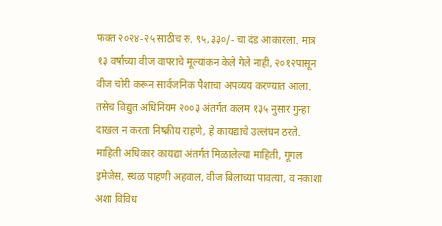फक्त २०२४-२५ साठीच रु. ९५,३३०/- चा दंड आकारला. मात्र १३ वर्षांच्या वीज वापराचे मूल्यांकन केले गेले नाही, २०१२पासून वीज चोरी करून सार्वजनिक पैशाचा अपव्यय करण्यात आला. तसेच विद्युत अधिनियम २००३ अंतर्गत कलम १३५ नुसार गुन्हा दाखल न करता निष्क्रीय राहणे, हे कायद्याचे उल्लंघन ठरते. माहिती अधिकार कायद्या अंतर्गत मिळालेल्या माहिती, गूगल इमेजेस, स्थळ पाहणी अहवाल, वीज बिलाच्या पावत्या, व नकाशा अशा विविध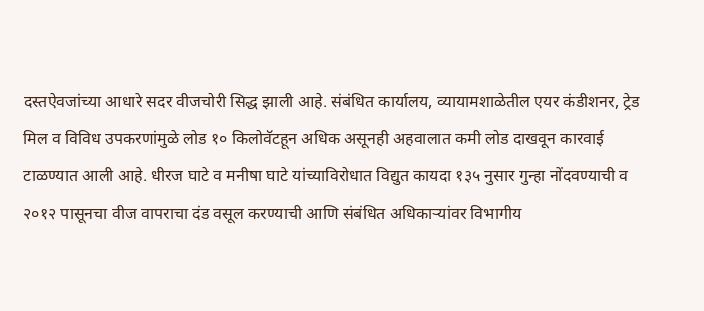दस्तऐवजांच्या आधारे सदर वीजचोरी सिद्ध झाली आहे. संबंधित कार्यालय, व्यायामशाळेतील एयर कंडीशनर, ट्रेड मिल व विविध उपकरणांमुळे लोड १० किलोवॅटहून अधिक असूनही अहवालात कमी लोड दाखवून कारवाई टाळण्यात आली आहे. धीरज घाटे व मनीषा घाटे यांच्याविरोधात विद्युत कायदा १३५ नुसार गुन्हा नोंदवण्याची व २०१२ पासूनचा वीज वापराचा दंड वसूल करण्याची आणि संबंधित अधिकाऱ्यांवर विभागीय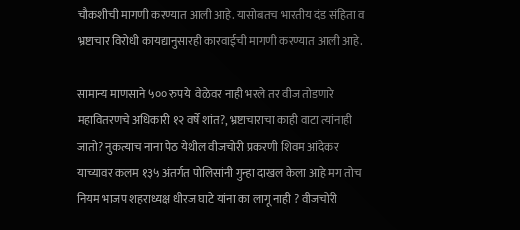चौकशीची मागणी करण्यात आली आहे. यासोबतच भारतीय दंड संहिता व भ्रष्टाचार विरोधी कायद्यानुसारही कारवाईची मागणी करण्यात आली आहे.

सामान्य माणसाने ५०० रुपये  वेळेवर नाही भरले तर वीज तोडणारे महावितरणचे अधिकारी १२ वर्षे शांत?, भ्रष्टाचाराचा काही वाटा त्यांनाही जातो? नुकत्याच नाना पेठ येथील वीजचोरी प्रकरणी शिवम आंदेकर याच्यावर कलम १३५ अंतर्गत पोलिसांनी गुन्हा दाखल केला आहे मग तोच नियम भाजप शहराध्यक्ष धीरज घाटे यांना का लागू नाही ? वीजचोरी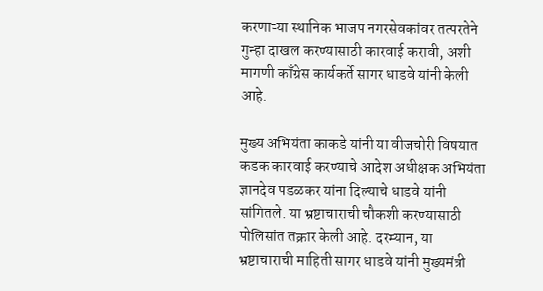करणाऱ्या स्थानिक भाजप नगरसेवकांवर तत्परतेने गुन्हा दाखल करण्यासाठी कारवाई करावी, अशी मागणी काँग्रेस कार्यकर्ते सागर धाडवे यांनी केली आहे.

मुख्य अभियंता काकडे यांनी या वीजचोरी विषयात कडक कारवाई करण्याचे आदेश अधीक्षक अभियंता ज्ञानदेव पडळकर यांना दिल्याचे धाडवे यांनी सांगितले. या भ्रष्टाचाराची चौकशी करण्यासाठी पोलिसांत तक्रार केली आहे. दरम्यान, या भ्रष्टाचाराची माहिती सागर धाडवे यांनी मुख्यमंत्री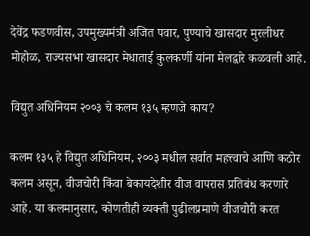देवेंद्र फडणवीस, उपमुख्यमंत्री अजित पवार, पुण्याचे खासदार मुरलीधर मोहोळ, राज्यसभा खासदार मेधाताई कुलकर्णी यांना मेलद्वारे कळवली आहे.

विद्युत अधिनियम २००३ चे कलम १३५ म्हणजे काय?

कलम १३५ हे विद्युत अधिनियम, २००३ मधील सर्वात महत्त्वाचे आणि कठोर कलम असून, वीजचोरी किंवा बेकायदेशीर वीज वापरास प्रतिबंध करणारे आहे. या कलमानुसार, कोणतीही व्यक्ती पुढीलप्रमाणे वीजचोरी करत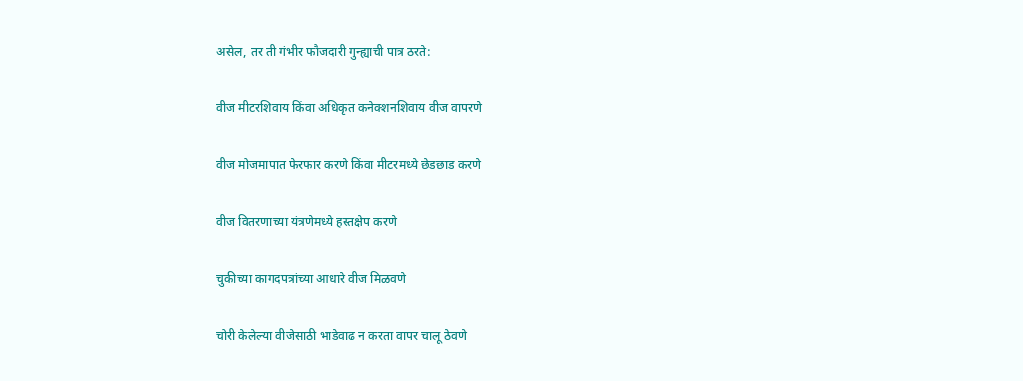असेल, तर ती गंभीर फौजदारी गुन्ह्याची पात्र ठरते:

वीज मीटरशिवाय किंवा अधिकृत कनेक्शनशिवाय वीज वापरणे

वीज मोजमापात फेरफार करणे किंवा मीटरमध्ये छेडछाड करणे

वीज वितरणाच्या यंत्रणेमध्ये हस्तक्षेप करणे

चुकीच्या कागदपत्रांच्या आधारे वीज मिळवणे

चोरी केलेल्या वीजेसाठी भाडेवाढ न करता वापर चालू ठेवणे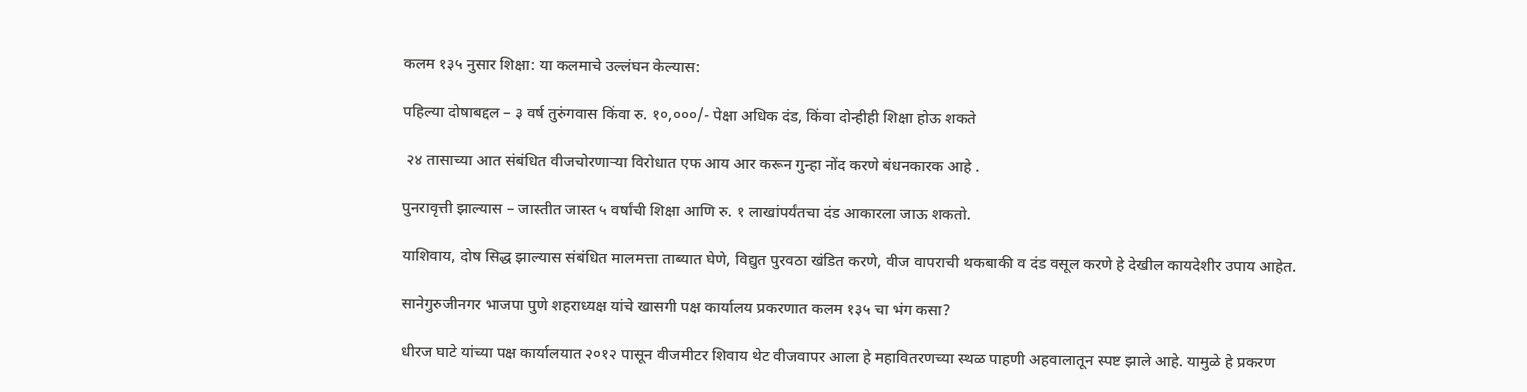कलम १३५ नुसार शिक्षा: या कलमाचे उल्लंघन केल्यास:

पहिल्या दोषाबद्दल – ३ वर्ष तुरुंगवास किंवा रु. १०,०००/- पेक्षा अधिक दंड, किंवा दोन्हीही शिक्षा होऊ शकते

 २४ तासाच्या आत संबंधित वीजचोरणाऱ्या विरोधात एफ आय आर करून गुन्हा नोंद करणे बंधनकारक आहे .

पुनरावृत्ती झाल्यास – जास्तीत जास्त ५ वर्षांची शिक्षा आणि रु. १ लाखांपर्यंतचा दंड आकारला जाऊ शकतो.

याशिवाय, दोष सिद्ध झाल्यास संबंधित मालमत्ता ताब्यात घेणे, विद्युत पुरवठा खंडित करणे, वीज वापराची थकबाकी व दंड वसूल करणे हे देखील कायदेशीर उपाय आहेत.

सानेगुरुजीनगर भाजपा पुणे शहराध्यक्ष यांचे खासगी पक्ष कार्यालय प्रकरणात कलम १३५ चा भंग कसा?

धीरज घाटे यांच्या पक्ष कार्यालयात २०१२ पासून वीजमीटर शिवाय थेट वीजवापर आला हे महावितरणच्या स्थळ पाहणी अहवालातून स्पष्ट झाले आहे. यामुळे हे प्रकरण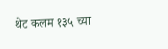थेट कलम १३५ च्या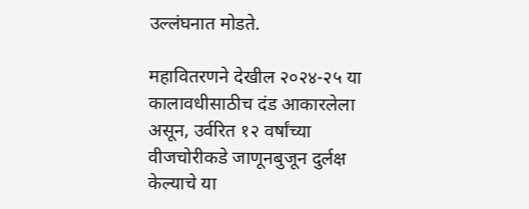उल्लंघनात मोडते.

महावितरणने देखील २०२४-२५ या कालावधीसाठीच दंड आकारलेला असून, उर्वरित १२ वर्षांच्या वीजचोरीकडे जाणूनबुजून दुर्लक्ष केल्याचे या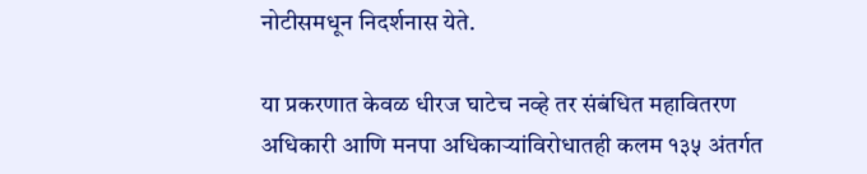नोटीसमधून निदर्शनास येते.

या प्रकरणात केवळ धीरज घाटेच नव्हे तर संबंधित महावितरण अधिकारी आणि मनपा अधिकाऱ्यांविरोधातही कलम १३५ अंतर्गत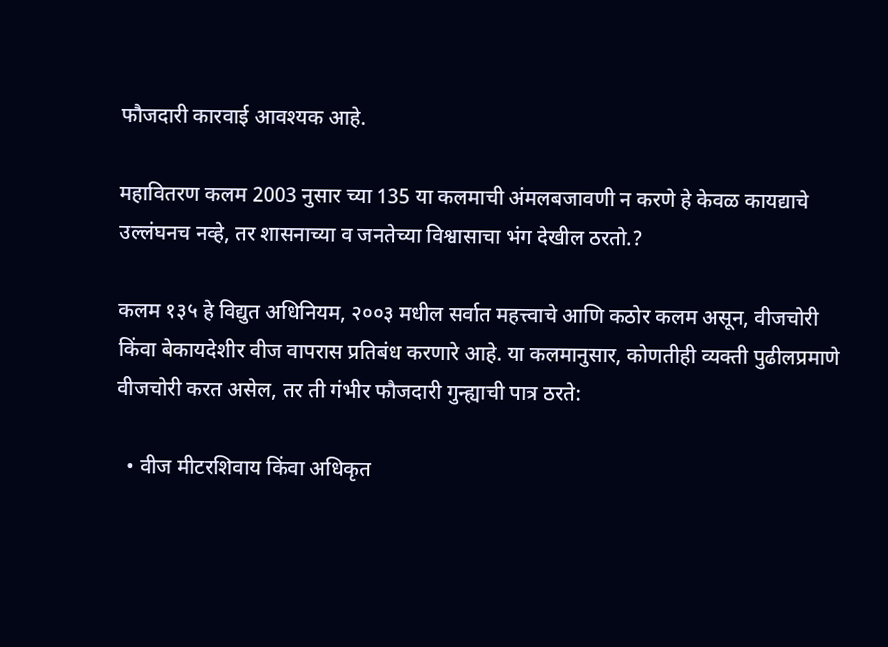फौजदारी कारवाई आवश्यक आहे.

महावितरण कलम 2003 नुसार च्या 135 या कलमाची अंमलबजावणी न करणे हे केवळ कायद्याचे उल्लंघनच नव्हे, तर शासनाच्या व जनतेच्या विश्वासाचा भंग देखील ठरतो.?

कलम १३५ हे विद्युत अधिनियम, २००३ मधील सर्वात महत्त्वाचे आणि कठोर कलम असून, वीजचोरी किंवा बेकायदेशीर वीज वापरास प्रतिबंध करणारे आहे. या कलमानुसार, कोणतीही व्यक्ती पुढीलप्रमाणे वीजचोरी करत असेल, तर ती गंभीर फौजदारी गुन्ह्याची पात्र ठरते:

  • वीज मीटरशिवाय किंवा अधिकृत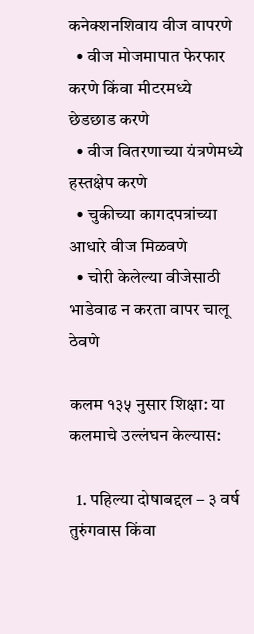कनेक्शनशिवाय वीज वापरणे
  • वीज मोजमापात फेरफार करणे किंवा मीटरमध्ये छेडछाड करणे
  • वीज वितरणाच्या यंत्रणेमध्ये हस्तक्षेप करणे
  • चुकीच्या कागदपत्रांच्या आधारे वीज मिळवणे
  • चोरी केलेल्या वीजेसाठी भाडेवाढ न करता वापर चालू ठेवणे

कलम १३५ नुसार शिक्षा: या कलमाचे उल्लंघन केल्यास:

  1. पहिल्या दोषाबद्दल – ३ वर्ष तुरुंगवास किंवा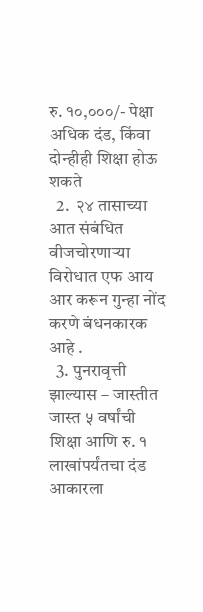रु. १०,०००/- पेक्षा अधिक दंड, किंवा दोन्हीही शिक्षा होऊ शकते
  2.  २४ तासाच्या आत संबंधित वीजचोरणाऱ्या विरोधात एफ आय आर करून गुन्हा नोंद करणे बंधनकारक आहे .
  3. पुनरावृत्ती झाल्यास – जास्तीत जास्त ५ वर्षांची शिक्षा आणि रु. १ लाखांपर्यंतचा दंड आकारला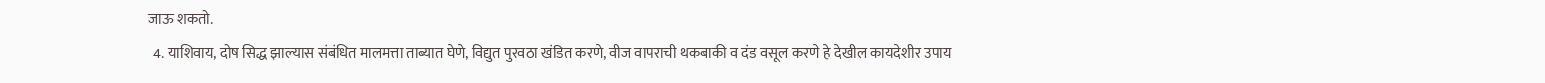जाऊ शकतो.
  4. याशिवाय, दोष सिद्ध झाल्यास संबंधित मालमत्ता ताब्यात घेणे, विद्युत पुरवठा खंडित करणे, वीज वापराची थकबाकी व दंड वसूल करणे हे देखील कायदेशीर उपाय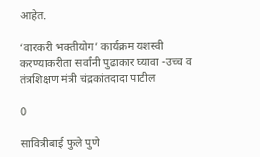आहेत.

‘वारकरी भक्तीयोग’ कार्यक्रम यशस्वी करण्याकरीता सर्वांनी पुढाकार घ्यावा -उच्च व तंत्रशिक्षण मंत्री चंद्रकांतदादा पाटील

0

सावित्रीबाई फुले पुणे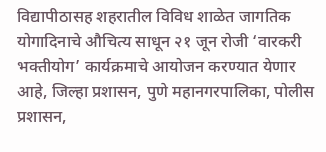विद्यापीठासह शहरातील विविध शाळेत जागतिक योगादिनाचे औचित्य साधून २१ जून रोजी ‘वारकरी भक्तीयोग’ कार्यक्रमाचे आयोजन करण्यात येणार आहे, जिल्हा प्रशासन, पुणे महानगरपालिका, पोलीस प्रशासन,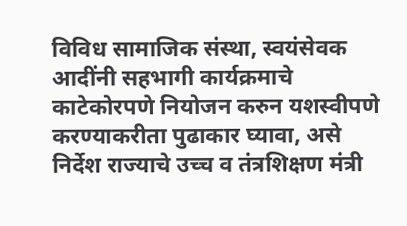विविध सामाजिक संस्था, स्वयंसेवक आदींनी सहभागी कार्यक्रमाचे काटेकोरपणे नियोजन करुन यशस्वीपणे करण्याकरीता पुढाकार घ्यावा, असे निर्देश राज्याचे उच्च व तंत्रशिक्षण मंत्री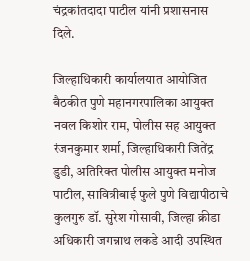चंद्रकांतदादा पाटील यांनी प्रशासनास दिले.

जिल्हाधिकारी कार्यालयात आयोजित बैठकीत पुणे महानगरपालिका आयुक्त नवल किशोर राम, पोलीस सह आयुक्त रंजनकुमार शर्मा, जिल्हाधिकारी जितेंद्र डुडी, अतिरिक्त पोलीस आयुक्त मनोज पाटील, सावित्रीबाई फुले पुणे विद्यापीठाचे कुलगुरु डॉ. सुरेश गोसावी, जिल्हा क्रीडा अधिकारी जगन्नाथ लकडे आदी उपस्थित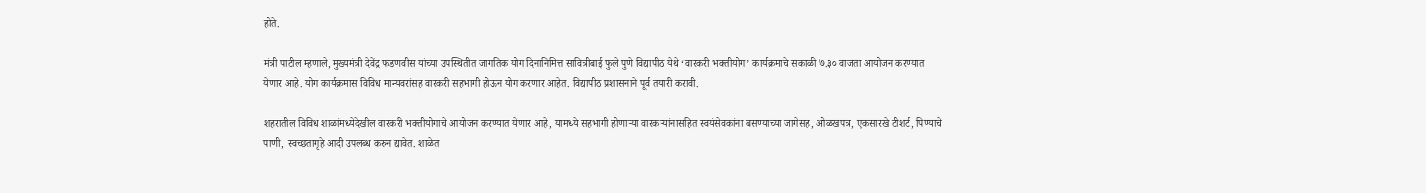होते.

मंत्री पाटील म्हणाले, मुख्यमंत्री देवेंद्र फडणवीस यांच्या उपस्थितीत जागतिक योग दिनानिमित्त सावित्रीबाई फुले पुणे विद्यापीठ येथे ‘वारकरी भक्तीयोग’ कार्यक्रमाचे सकाळी ७.३० वाजता आयोजन करण्यात येणार आहे. योग कार्यक्रमास विविध मान्यवरांसह वारकरी सहभागी होऊन योग करणार आहेत. विद्यापीठ प्रशासनाने पूर्व तयारी करावी.

शहरातील विविध शाळांमध्येदेखील वारकरी भक्तीयोगाचे आयोजन करण्यात येणार आहे, यामध्ये सहभागी होणाऱ्या वारकऱ्यांनासहित स्वयंसेवकांना बसण्याच्या जागेसह, ओळखपत्र, एकसारखे टीशर्ट, पिण्याचे पाणी, स्वच्छतागृहे आदी उपलब्ध करुन द्यावेत. शाळेत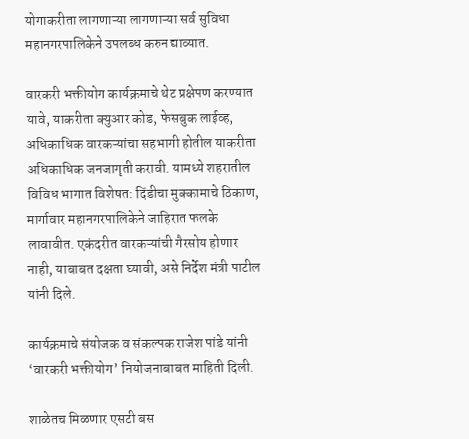योगाकरीता लागणाऱ्या लागणाऱ्या सर्व सुविधा महानगरपालिकेने उपलब्ध करुन द्याव्यात.

वारकरी भक्तीयोग कार्यक्रमाचे थेट प्रक्षेपण करण्यात यावे, याकरीता क्युआर कोड, फेसबुक लाईव्ह, अधिकाधिक वारकऱ्यांचा सहभागी होतील याकरीता अधिकाधिक जनजागृती करावी. यामध्ये शहरातील विविध भागात विशेषत: दिंडीचा मुक्कामाचे ठिकाण, मार्गावार महानगरपालिकेने जाहिरात फलके लावावीत. एकंदरीत वारकऱ्यांची गैरसोय होणार नाही, याबाबत दक्षता घ्यावी, असे निर्देश मंत्री पाटील यांनी दिले.

कार्यक्रमाचे संयोजक व संकल्पक राजेश पांडे यांनी ‘वारकरी भक्तीयोग’ नियोजनाबाबत माहिती दिली.

शाळेतच मिळणार एसटी बस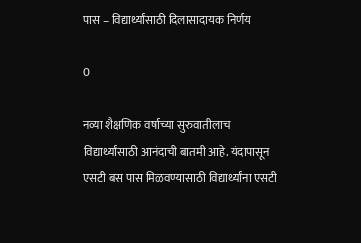पास – विद्यार्थ्यांसाठी दिलासादायक निर्णय

0

नव्या शैक्षणिक वर्षाच्या सुरुवातीलाच विद्यार्थ्यांसाठी आनंदाची बातमी आहे. यंदापासून एसटी बस पास मिळवण्यासाठी विद्यार्थ्यांना एसटी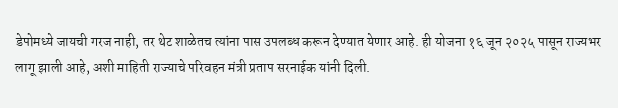डेपोमध्ये जायची गरज नाही, तर थेट शाळेतच त्यांना पास उपलब्ध करून देण्यात येणार आहे. ही योजना १६ जून २०२५ पासून राज्यभर लागू झाली आहे, अशी माहिती राज्याचे परिवहन मंत्री प्रताप सरनाईक यांनी दिली.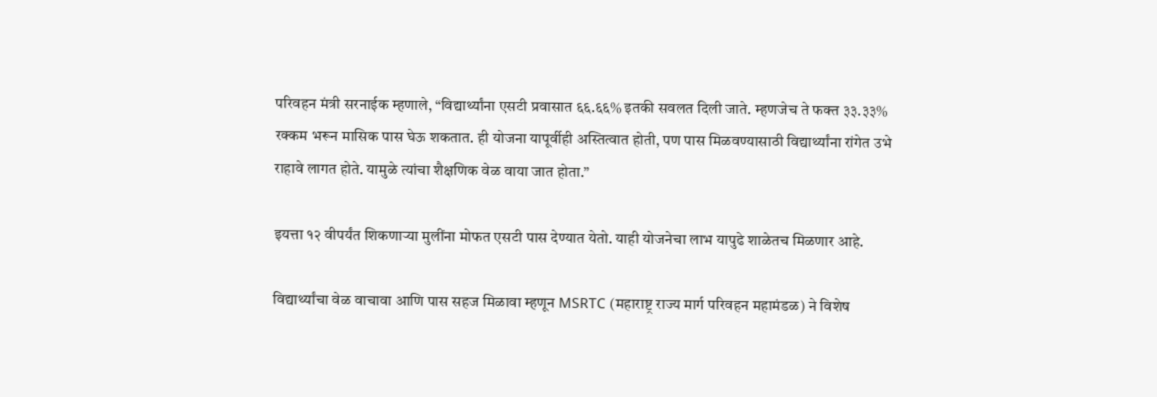परिवहन मंत्री सरनाईक म्हणाले, “विद्यार्थ्यांना एसटी प्रवासात ६६.६६% इतकी सवलत दिली जाते. म्हणजेच ते फक्त ३३.३३% रक्कम भरून मासिक पास घेऊ शकतात. ही योजना यापूर्वीही अस्तित्वात होती, पण पास मिळवण्यासाठी विद्यार्थ्यांना रांगेत उभे राहावे लागत होते. यामुळे त्यांचा शैक्षणिक वेळ वाया जात होता.”

इयत्ता १२ वीपर्यंत शिकणाऱ्या मुलींना मोफत एसटी पास देण्यात येतो. याही योजनेचा लाभ यापुढे शाळेतच मिळणार आहे.

विद्यार्थ्यांचा वेळ वाचावा आणि पास सहज मिळावा म्हणून MSRTC (महाराष्ट्र राज्य मार्ग परिवहन महामंडळ) ने विशेष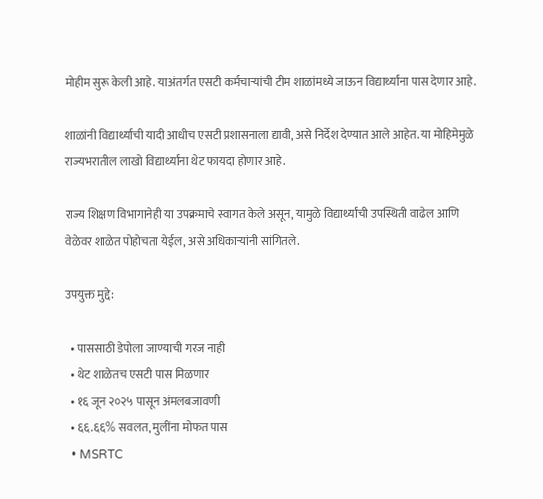मोहीम सुरू केली आहे. याअंतर्गत एसटी कर्मचाऱ्यांची टीम शाळांमध्ये जाऊन विद्यार्थ्यांना पास देणार आहे.

शाळांनी विद्यार्थ्यांची यादी आधीच एसटी प्रशासनाला द्यावी, असे निर्देश देण्यात आले आहेत. या मोहिमेमुळे राज्यभरातील लाखो विद्यार्थ्यांना थेट फायदा होणार आहे.

राज्य शिक्षण विभागानेही या उपक्रमाचे स्वागत केले असून, यामुळे विद्यार्थ्यांची उपस्थिती वाढेल आणि वेळेवर शाळेत पोहोचता येईल, असे अधिकाऱ्यांनी सांगितले.

उपयुक्त मुद्दे:

  • पाससाठी डेपोला जाण्याची गरज नाही
  • थेट शाळेतच एसटी पास मिळणार
  • १६ जून २०२५ पासून अंमलबजावणी
  • ६६.६६% सवलत, मुलींना मोफत पास
  • MSRTC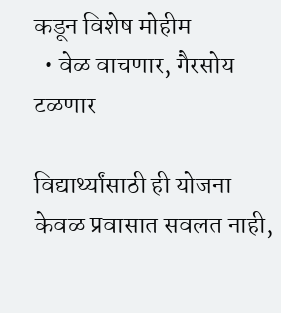कडून विशेष मोहीम
  • वेळ वाचणार, गैरसोय टळणार

विद्यार्थ्यांसाठी ही योजना केवळ प्रवासात सवलत नाही,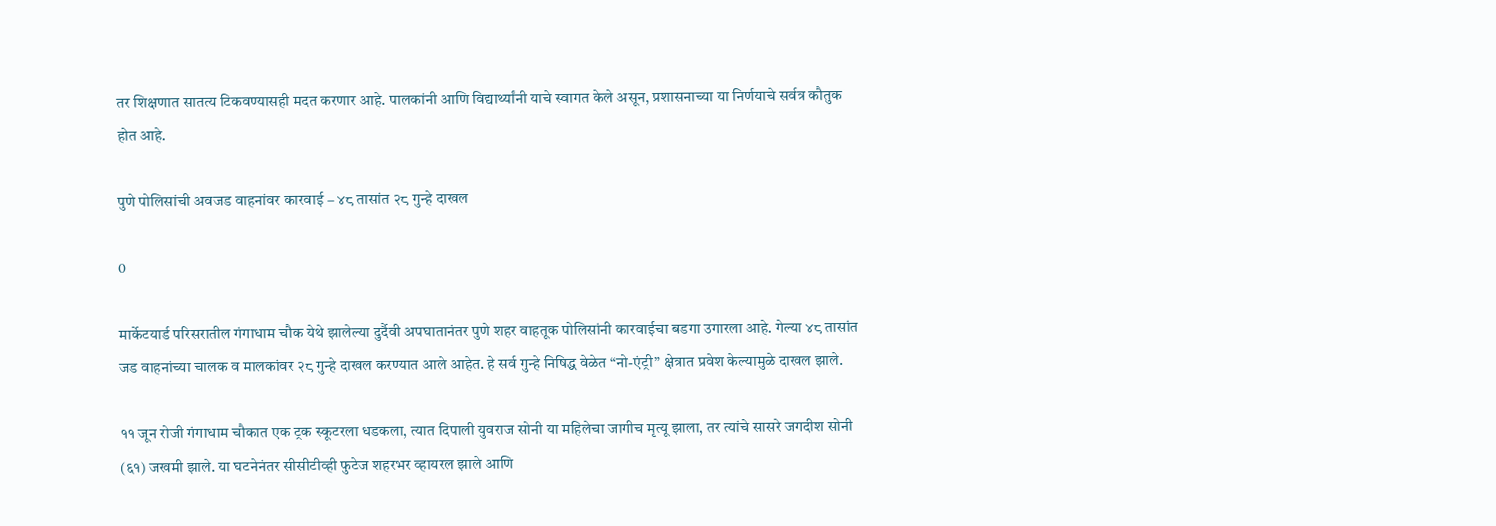तर शिक्षणात सातत्य टिकवण्यासही मदत करणार आहे. पालकांनी आणि विद्यार्थ्यांनी याचे स्वागत केले असून, प्रशासनाच्या या निर्णयाचे सर्वत्र कौतुक होत आहे.

पुणे पोलिसांची अवजड वाहनांवर कारवाई – ४८ तासांत २८ गुन्हे दाखल

0

मार्केटयार्ड परिसरातील गंगाधाम चौक येथे झालेल्या दुर्दैवी अपघातानंतर पुणे शहर वाहतूक पोलिसांनी कारवाईचा बडगा उगारला आहे. गेल्या ४८ तासांत जड वाहनांच्या चालक व मालकांवर २८ गुन्हे दाखल करण्यात आले आहेत. हे सर्व गुन्हे निषिद्ध वेळेत “नो-एंट्री” क्षेत्रात प्रवेश केल्यामुळे दाखल झाले.

११ जून रोजी गंगाधाम चौकात एक ट्रक स्कूटरला धडकला, त्यात दिपाली युवराज सोनी या महिलेचा जागीच मृत्यू झाला, तर त्यांचे सासरे जगदीश सोनी (६१) जखमी झाले. या घटनेनंतर सीसीटीव्ही फुटेज शहरभर व्हायरल झाले आणि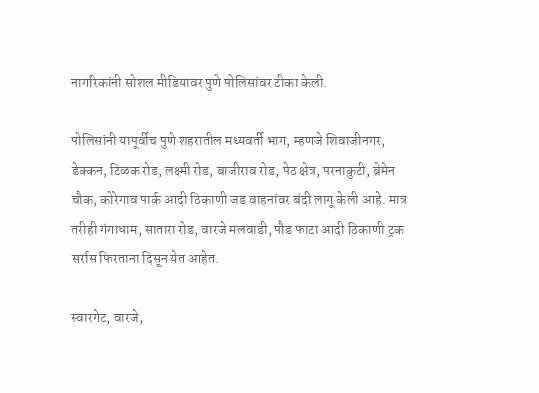नागरिकांनी सोशल मीडियावर पुणे पोलिसांवर टीका केली.

पोलिसांनी यापूर्वीच पुणे शहरातील मध्यवर्ती भाग, म्हणजे शिवाजीनगर, डेक्कन, टिळक रोड, लक्ष्मी रोड, बाजीराव रोड, पेठ क्षेत्र, परनाकुटी, ब्रेमेन चौक, कोरेगाव पार्क आदी ठिकाणी जड वाहनांवर बंदी लागू केली आहे. मात्र तरीही गंगाधाम, सातारा रोड, वारजे मलवाडी, पौड फाटा आदी ठिकाणी ट्रक सर्रास फिरताना दिसून येत आहेत.

स्वारगेट, वारजे,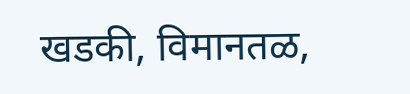खडकी, विमानतळ,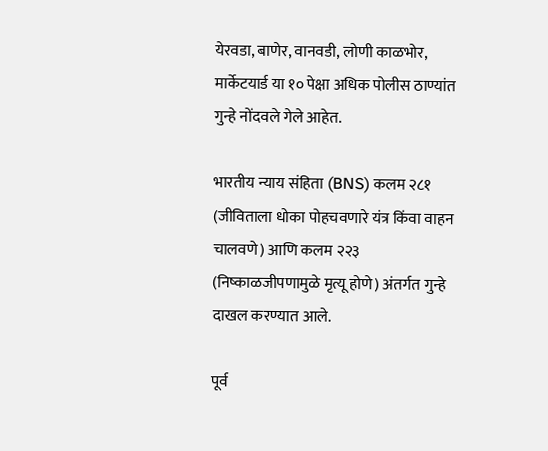येरवडा, बाणेर, वानवडी, लोणी काळभोर, मार्केटयार्ड या १० पेक्षा अधिक पोलीस ठाण्यांत गुन्हे नोंदवले गेले आहेत.

भारतीय न्याय संहिता (BNS) कलम २८१ (जीविताला धोका पोहचवणारे यंत्र किंवा वाहन चालवणे) आणि कलम २२३ (निष्काळजीपणामुळे मृत्यू होणे) अंतर्गत गुन्हे दाखल करण्यात आले.

पूर्व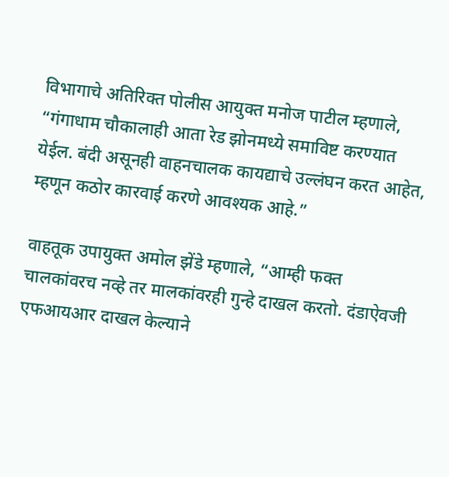विभागाचे अतिरिक्त पोलीस आयुक्त मनोज पाटील म्हणाले, “गंगाधाम चौकालाही आता रेड झोनमध्ये समाविष्ट करण्यात येईल. बंदी असूनही वाहनचालक कायद्याचे उल्लंघन करत आहेत, म्हणून कठोर कारवाई करणे आवश्यक आहे.”

वाहतूक उपायुक्त अमोल झेंडे म्हणाले, “आम्ही फक्त चालकांवरच नव्हे तर मालकांवरही गुन्हे दाखल करतो. दंडाऐवजी एफआयआर दाखल केल्याने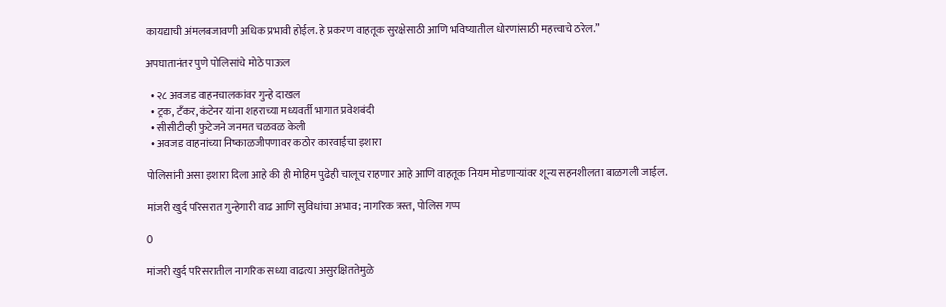कायद्याची अंमलबजावणी अधिक प्रभावी होईल. हे प्रकरण वाहतूक सुरक्षेसाठी आणि भविष्यातील धोरणांसाठी महत्त्वाचे ठरेल.”

अपघातानंतर पुणे पोलिसांचे मोठे पाऊल

  • २८ अवजड वाहनचालकांवर गुन्हे दाखल
  • ट्रक, टँकर, कंटेनर यांना शहराच्या मध्यवर्ती भागात प्रवेशबंदी
  • सीसीटीव्ही फुटेजने जनमत चळवळ केली
  • अवजड वाहनांच्या निष्काळजीपणावर कठोर कारवाईचा इशारा

पोलिसांनी असा इशारा दिला आहे की ही मोहिम पुढेही चालूच राहणार आहे आणि वाहतूक नियम मोडणाऱ्यांवर शून्य सहनशीलता बाळगली जाईल.

मांजरी खुर्द परिसरात गुन्हेगारी वाढ आणि सुविधांचा अभाव; नागरिक त्रस्त, पोलिस गप्प

0

मांजरी खुर्द परिसरातील नागरिक सध्या वाढत्या असुरक्षिततेमुळे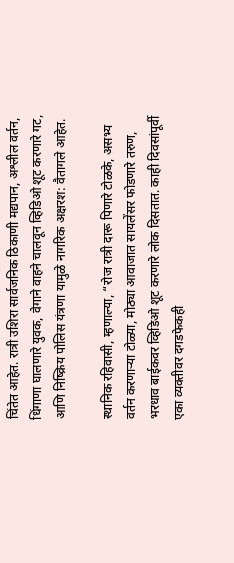चिंतेत आहेत. रात्री उशिरा सार्वजनिक ठिकाणी मद्यपान, अश्लील वर्तन, धिंगाणा घालणारे युवक, वेगाने वाहने चालवून व्हिडिओ शूट करणारे गट, आणि निष्क्रिय पोलिस यंत्रणा यामुळे नागरिक अक्षरश: वैतागले आहेत.

स्थानिक रहिवासी, म्हणाल्या, “रोज रात्री दारू पिणारे टोळके, असभ्य वर्तन करणाऱ्या टोळ्या, मोठ्या आवाजात सायलेंसर फोडणारे तरुण, भरधाव बाईकवर व्हिडिओ शूट करणारे लोक दिसतात. काही दिवसांपूर्वी एका व्यक्तीवर दगडफेकही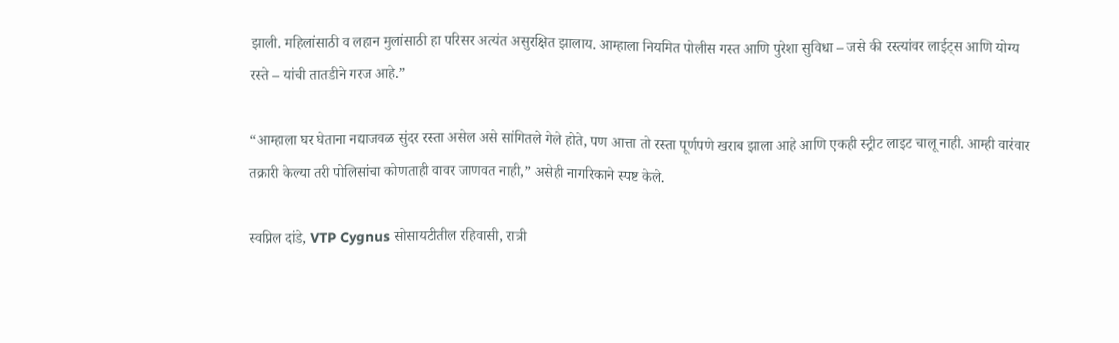झाली. महिलांसाठी व लहान मुलांसाठी हा परिसर अत्यंत असुरक्षित झालाय. आम्हाला नियमित पोलीस गस्त आणि पुरेशा सुविधा – जसे की रस्त्यांवर लाईट्स आणि योग्य रस्ते – यांची तातडीने गरज आहे.”

“आम्हाला घर घेताना नद्याजवळ सुंदर रस्ता असेल असे सांगितले गेले होते, पण आत्ता तो रस्ता पूर्णपणे खराब झाला आहे आणि एकही स्ट्रीट लाइट चालू नाही. आम्ही वारंवार तक्रारी केल्या तरी पोलिसांचा कोणताही वावर जाणवत नाही,” असेही नागरिकाने स्पष्ट केले.

स्वप्निल दांडे, VTP Cygnus सोसायटीतील रहिवासी, रात्री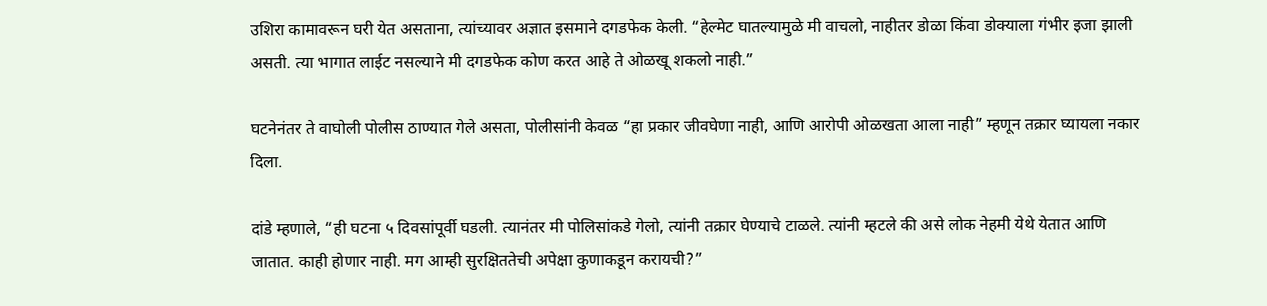उशिरा कामावरून घरी येत असताना, त्यांच्यावर अज्ञात इसमाने दगडफेक केली. “हेल्मेट घातल्यामुळे मी वाचलो, नाहीतर डोळा किंवा डोक्याला गंभीर इजा झाली असती. त्या भागात लाईट नसल्याने मी दगडफेक कोण करत आहे ते ओळखू शकलो नाही.”

घटनेनंतर ते वाघोली पोलीस ठाण्यात गेले असता, पोलीसांनी केवळ “हा प्रकार जीवघेणा नाही, आणि आरोपी ओळखता आला नाही” म्हणून तक्रार घ्यायला नकार दिला.

दांडे म्हणाले, “ही घटना ५ दिवसांपूर्वी घडली. त्यानंतर मी पोलिसांकडे गेलो, त्यांनी तक्रार घेण्याचे टाळले. त्यांनी म्हटले की असे लोक नेहमी येथे येतात आणि जातात. काही होणार नाही. मग आम्ही सुरक्षिततेची अपेक्षा कुणाकडून करायची?”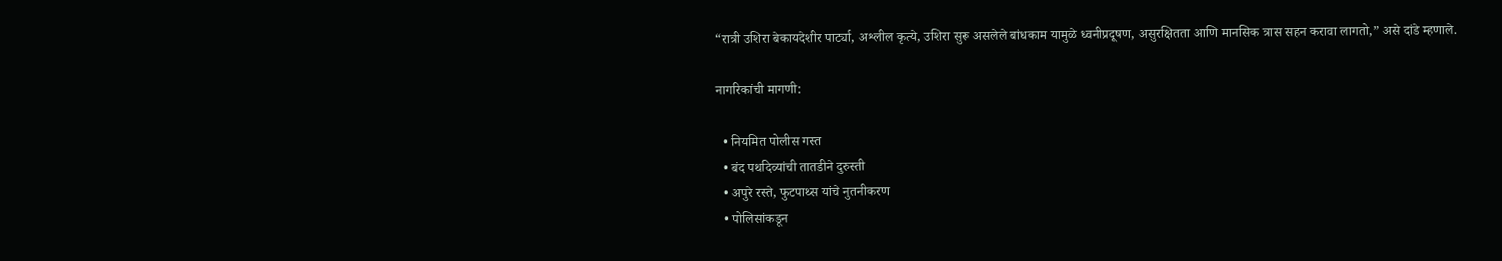“रात्री उशिरा बेकायदेशीर पार्ट्या, अश्लील कृत्ये, उशिरा सुरू असलेले बांधकाम यामुळे ध्वनीप्रदूषण, असुरक्षितता आणि मानसिक त्रास सहन करावा लागतो,” असे दांडे म्हणाले.

नागरिकांची मागणी:

  • नियमित पोलीस गस्त
  • बंद पथदिव्यांची तातडीने दुरुस्ती
  • अपुरे रस्ते, फुटपाथ्स यांचे नुतनीकरण
  • पोलिसांकडून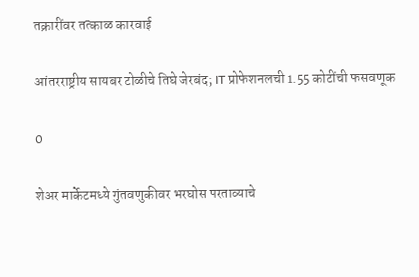तक्रारींवर तत्काळ कारवाई

आंतरराष्ट्रीय सायबर टोळीचे तिघे जेरबंद; IT प्रोफेशनलची 1.55 कोटींची फसवणूक

0

शेअर मार्केटमध्ये गुंतवणुकीवर भरघोस परताव्याचे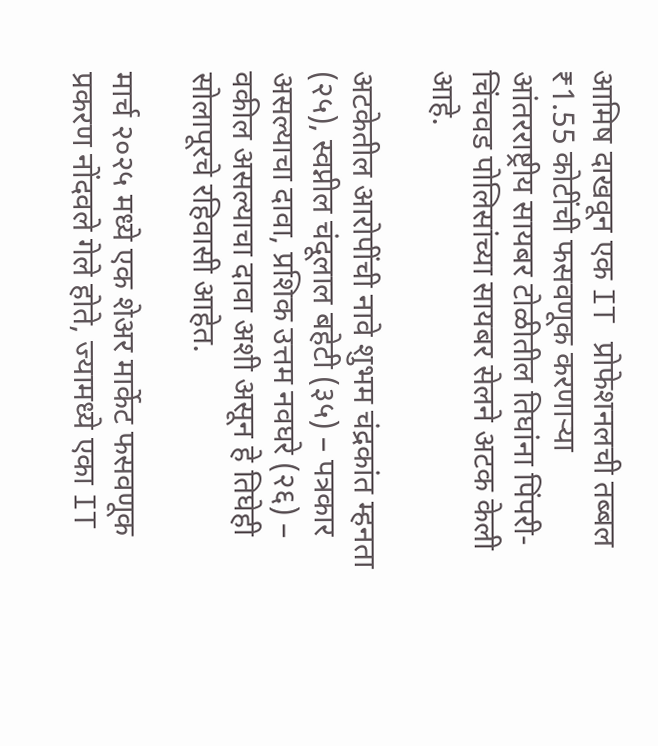आमिष दाखवून एक IT प्रोफेशनलची तब्बल ₹1.55 कोटींची फसवणूक करणाऱ्या आंतरराष्ट्रीय सायबर टोळीतील तिघांना पिंपरी-चिंचवड पोलिसांच्या सायबर सेलने अटक केली आहे.

अटकेतील आरोपींची नावे शुभम चंद्रकांत म्हनता (२५), स्वप्नील चंदूलाल बहेटी (३५) – पत्रकार असल्याचा दावा, प्रशिक उत्तम नवघरे (२६) – वकील असल्याचा दावा अशी असून हे तिघेही सोलापूरचे रहिवासी आहेत.

मार्च २०२५ मध्ये एक शेअर मार्केट फसवणूक प्रकरण नोंदवले गेले होते, ज्यामध्ये एका IT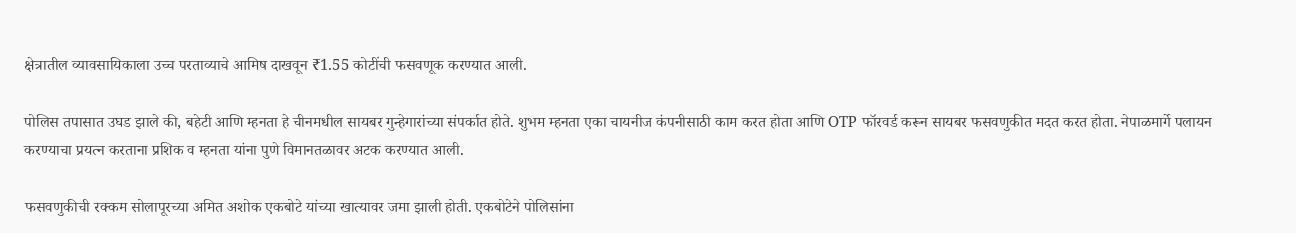क्षेत्रातील व्यावसायिकाला उच्च परताव्याचे आमिष दाखवून ₹1.55 कोटींची फसवणूक करण्यात आली.

पोलिस तपासात उघड झाले की, बहेटी आणि म्हनता हे चीनमधील सायबर गुन्हेगारांच्या संपर्कात होते. शुभम म्हनता एका चायनीज कंपनीसाठी काम करत होता आणि OTP फॉरवर्ड करून सायबर फसवणुकीत मदत करत होता. नेपाळमार्गे पलायन करण्याचा प्रयत्न करताना प्रशिक व म्हनता यांना पुणे विमानतळावर अटक करण्यात आली.

फसवणुकीची रक्कम सोलापूरच्या अमित अशोक एकबोटे यांच्या खात्यावर जमा झाली होती. एकबोटेने पोलिसांना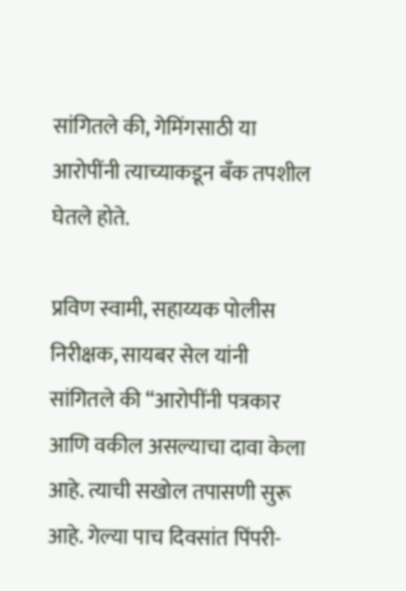सांगितले की, गेमिंगसाठी या आरोपींनी त्याच्याकडून बँक तपशील घेतले होते.

प्रविण स्वामी, सहाय्यक पोलीस निरीक्षक, सायबर सेल यांनी सांगितले की “आरोपींनी पत्रकार आणि वकील असल्याचा दावा केला आहे. त्याची सखोल तपासणी सुरू आहे. गेल्या पाच दिवसांत पिंपरी-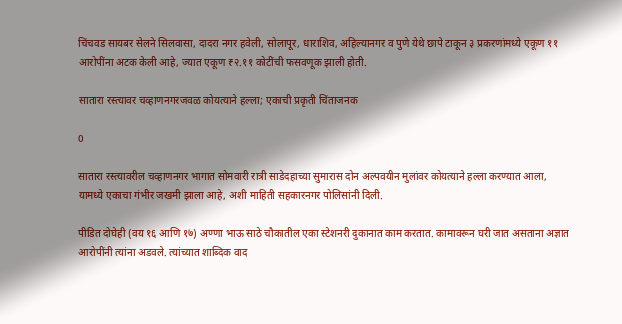चिंचवड सायबर सेलने सिलवासा, दादरा नगर हवेली, सोलापूर, धाराशिव, अहिल्यानगर व पुणे येथे छापे टाकून ३ प्रकरणांमध्ये एकूण ११ आरोपींना अटक केली आहे, ज्यात एकूण ₹२.११ कोटींची फसवणूक झाली होती.

सातारा रस्त्यावर चव्हाणनगरजवळ कोयत्याने हल्ला; एकाची प्रकृती चिंताजनक

0

सातारा रस्त्यावरील चव्हाणनगर भागात सोमवारी रात्री साडेदहाच्या सुमारास दोन अल्पवयीन मुलांवर कोयत्याने हल्ला करण्यात आला, यामध्ये एकाचा गंभीर जखमी झाला आहे, अशी माहिती सहकारनगर पोलिसांनी दिली.

पीडित दोघेही (वय १६ आणि १७) अण्णा भाऊ साठे चौकातील एका स्टेशनरी दुकानात काम करतात. कामावरून घरी जात असताना अज्ञात आरोपींनी त्यांना अडवले. त्यांच्यात शाब्दिक वाद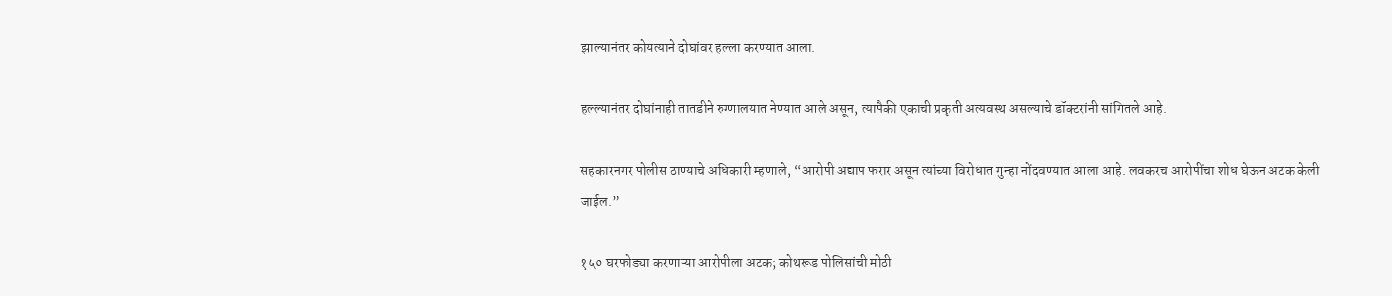झाल्यानंतर कोयत्याने दोघांवर हल्ला करण्यात आला.

हल्ल्यानंतर दोघांनाही तातडीने रुग्णालयात नेण्यात आले असून, त्यापैकी एकाची प्रकृती अत्यवस्थ असल्याचे डॉक्टरांनी सांगितले आहे.

सहकारनगर पोलीस ठाण्याचे अधिकारी म्हणाले, “आरोपी अद्याप फरार असून त्यांच्या विरोधात गुन्हा नोंदवण्यात आला आहे. लवकरच आरोपींचा शोध घेऊन अटक केली जाईल.”

१५० घरफोड्या करणाऱ्या आरोपीला अटक; कोथरूड पोलिसांची मोठी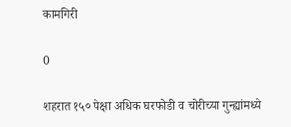कामगिरी

0

शहरात १५० पेक्षा अधिक घरफोडी व चोरीच्या गुन्ह्यांमध्ये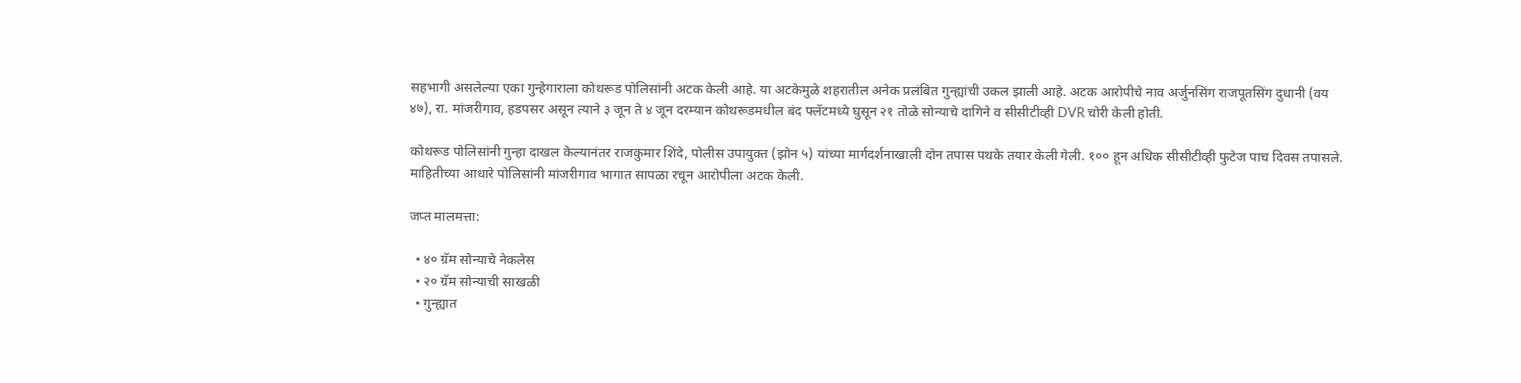सहभागी असलेल्या एका गुन्हेगाराला कोथरूड पोलिसांनी अटक केली आहे. या अटकेमुळे शहरातील अनेक प्रलंबित गुन्ह्यांची उकल झाली आहे. अटक आरोपीचे नाव अर्जुनसिंग राजपूतसिंग दुधानी (वय ४७), रा. मांजरीगाव, हडपसर असून त्याने ३ जून ते ४ जून दरम्यान कोथरूडमधील बंद फ्लॅटमध्ये घुसून २१ तोळे सोन्याचे दागिने व सीसीटीव्ही DVR चोरी केली होती.

कोथरूड पोलिसांनी गुन्हा दाखल केल्यानंतर राजकुमार शिंदे, पोलीस उपायुक्त (झोन ५) यांच्या मार्गदर्शनाखाली दोन तपास पथके तयार केली गेली. १०० हून अधिक सीसीटीव्ही फुटेज पाच दिवस तपासले. माहितीच्या आधारे पोलिसांनी मांजरीगाव भागात सापळा रचून आरोपीला अटक केली.

जप्त मालमत्ता:

  • ४० ग्रॅम सोन्याचे नेकलेस
  • २० ग्रॅम सोन्याची साखळी
  • गुन्ह्यात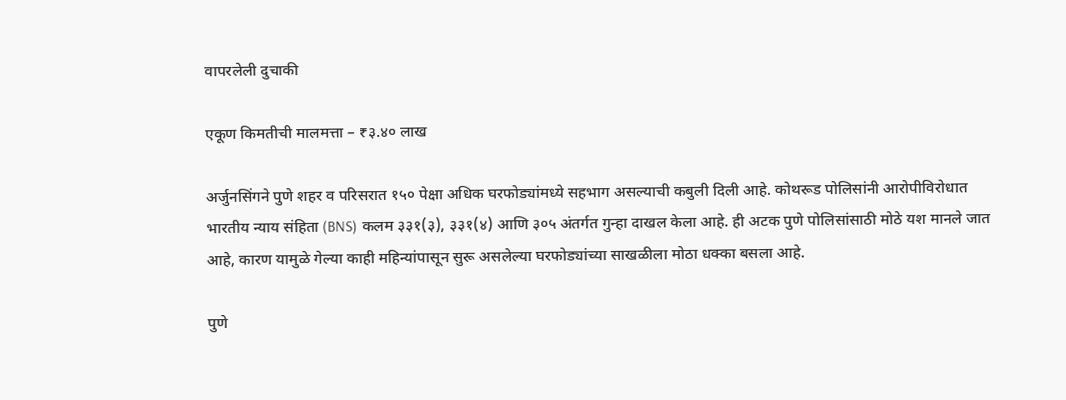वापरलेली दुचाकी

एकूण किमतीची मालमत्ता – ₹३.४० लाख

अर्जुनसिंगने पुणे शहर व परिसरात १५० पेक्षा अधिक घरफोड्यांमध्ये सहभाग असल्याची कबुली दिली आहे. कोथरूड पोलिसांनी आरोपीविरोधात भारतीय न्याय संहिता (BNS) कलम ३३१(३), ३३१(४) आणि ३०५ अंतर्गत गुन्हा दाखल केला आहे. ही अटक पुणे पोलिसांसाठी मोठे यश मानले जात आहे, कारण यामुळे गेल्या काही महिन्यांपासून सुरू असलेल्या घरफोड्यांच्या साखळीला मोठा धक्का बसला आहे.

पुणे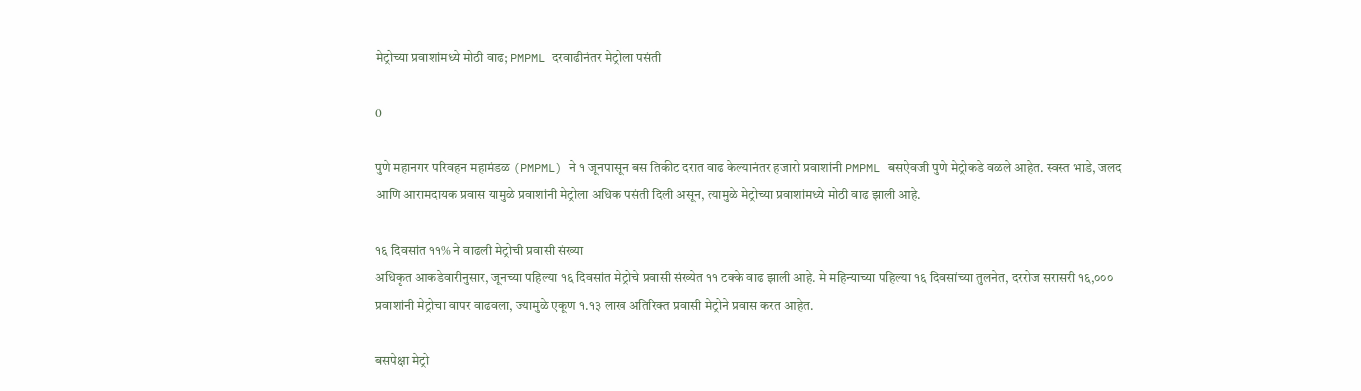मेट्रोच्या प्रवाशांमध्ये मोठी वाढ; PMPML दरवाढीनंतर मेट्रोला पसंती

0

पुणे महानगर परिवहन महामंडळ (PMPML) ने १ जूनपासून बस तिकीट दरात वाढ केल्यानंतर हजारो प्रवाशांनी PMPML बसऐवजी पुणे मेट्रोकडे वळले आहेत. स्वस्त भाडे, जलद आणि आरामदायक प्रवास यामुळे प्रवाशांनी मेट्रोला अधिक पसंती दिली असून, त्यामुळे मेट्रोच्या प्रवाशांमध्ये मोठी वाढ झाली आहे.

१६ दिवसांत ११% ने वाढली मेट्रोची प्रवासी संख्या
अधिकृत आकडेवारीनुसार, जूनच्या पहिल्या १६ दिवसांत मेट्रोचे प्रवासी संख्येत ११ टक्के वाढ झाली आहे. मे महिन्याच्या पहिल्या १६ दिवसांच्या तुलनेत, दररोज सरासरी १६,००० प्रवाशांनी मेट्रोचा वापर वाढवला, ज्यामुळे एकूण १.१३ लाख अतिरिक्त प्रवासी मेट्रोने प्रवास करत आहेत.

बसपेक्षा मेट्रो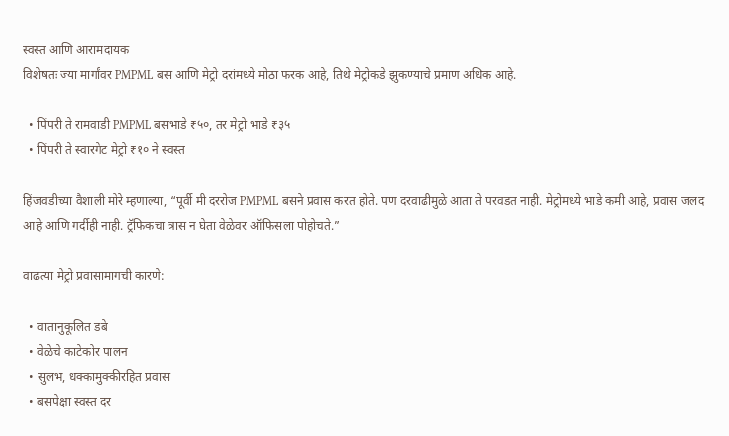स्वस्त आणि आरामदायक
विशेषतः ज्या मार्गांवर PMPML बस आणि मेट्रो दरांमध्ये मोठा फरक आहे, तिथे मेट्रोकडे झुकण्याचे प्रमाण अधिक आहे.

  • पिंपरी ते रामवाडी PMPML बसभाडे ₹५०, तर मेट्रो भाडे ₹३५
  • पिंपरी ते स्वारगेट मेट्रो ₹१० ने स्वस्त

हिंजवडीच्या वैशाली मोरे म्हणाल्या, “पूर्वी मी दररोज PMPML बसने प्रवास करत होते. पण दरवाढीमुळे आता ते परवडत नाही. मेट्रोमध्ये भाडे कमी आहे, प्रवास जलद आहे आणि गर्दीही नाही. ट्रॅफिकचा त्रास न घेता वेळेवर ऑफिसला पोहोचते.”

वाढत्या मेट्रो प्रवासामागची कारणे:

  • वातानुकूलित डबे
  • वेळेचे काटेकोर पालन
  • सुलभ, धक्कामुक्कीरहित प्रवास
  • बसपेक्षा स्वस्त दर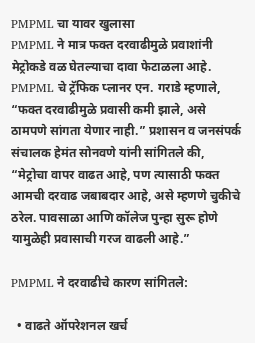PMPML चा यावर खुलासा
PMPML ने मात्र फक्त दरवाढीमुळे प्रवाशांनी मेट्रोकडे वळ घेतल्याचा दावा फेटाळला आहे. PMPML चे ट्रॅफिक प्लानर एन. गराडे म्हणाले, “फक्त दरवाढीमुळे प्रवासी कमी झाले, असे ठामपणे सांगता येणार नाही.” प्रशासन व जनसंपर्क संचालक हेमंत सोनवणे यांनी सांगितले की, “मेट्रोचा वापर वाढत आहे, पण त्यासाठी फक्त आमची दरवाढ जबाबदार आहे, असे म्हणणे चुकीचे ठरेल. पावसाळा आणि कॉलेज पुन्हा सुरू होणे यामुळेही प्रवासाची गरज वाढली आहे.”

PMPML ने दरवाढीचे कारण सांगितले:

  • वाढते ऑपरेशनल खर्च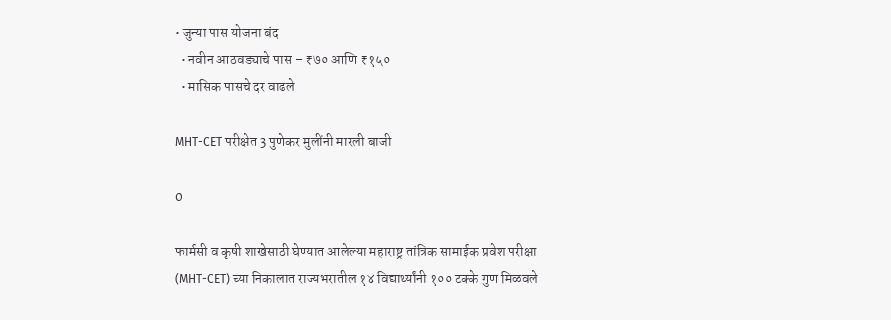• जुन्या पास योजना बंद
  • नवीन आठवड्याचे पास – ₹७० आणि ₹१५०
  • मासिक पासचे दर वाढले

MHT-CET परीक्षेत 3 पुणेकर मुलींनी मारली बाजी

0

फार्मसी व कृषी शाखेसाठी घेण्यात आलेल्या महाराष्ट्र तांत्रिक सामाईक प्रवेश परीक्षा (MHT-CET) च्या निकालात राज्यभरातील १४ विद्यार्थ्यांनी १०० टक्के गुण मिळवले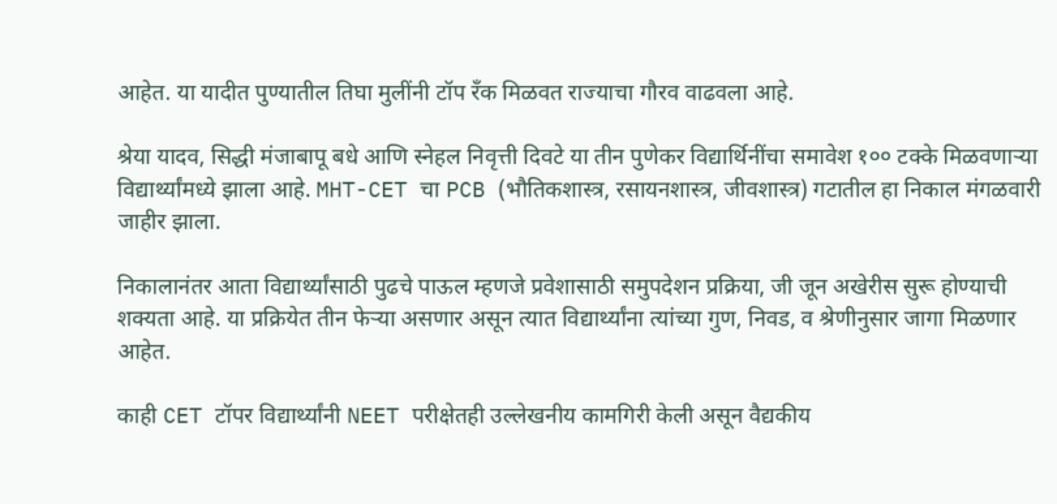आहेत. या यादीत पुण्यातील तिघा मुलींनी टॉप रँक मिळवत राज्याचा गौरव वाढवला आहे.

श्रेया यादव, सिद्धी मंजाबापू बधे आणि स्नेहल निवृत्ती दिवटे या तीन पुणेकर विद्यार्थिनींचा समावेश १०० टक्के मिळवणाऱ्या विद्यार्थ्यांमध्ये झाला आहे. MHT-CET चा PCB (भौतिकशास्त्र, रसायनशास्त्र, जीवशास्त्र) गटातील हा निकाल मंगळवारी जाहीर झाला.

निकालानंतर आता विद्यार्थ्यांसाठी पुढचे पाऊल म्हणजे प्रवेशासाठी समुपदेशन प्रक्रिया, जी जून अखेरीस सुरू होण्याची शक्यता आहे. या प्रक्रियेत तीन फेऱ्या असणार असून त्यात विद्यार्थ्यांना त्यांच्या गुण, निवड, व श्रेणीनुसार जागा मिळणार आहेत.

काही CET टॉपर विद्यार्थ्यांनी NEET परीक्षेतही उल्लेखनीय कामगिरी केली असून वैद्यकीय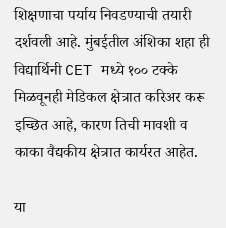शिक्षणाचा पर्याय निवडण्याची तयारी दर्शवली आहे. मुंबईतील अंशिका शहा ही विद्यार्थिनी CET मध्ये १०० टक्के मिळवूनही मेडिकल क्षेत्रात करिअर करू इच्छित आहे, कारण तिची मावशी व काका वैद्यकीय क्षेत्रात कार्यरत आहेत.

या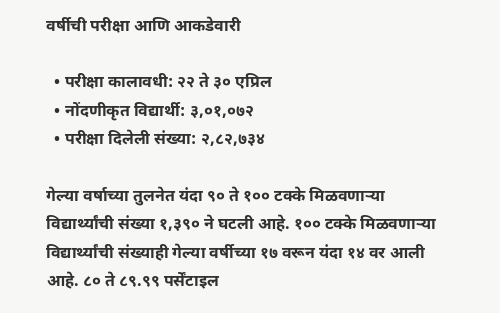वर्षीची परीक्षा आणि आकडेवारी

  • परीक्षा कालावधी: २२ ते ३० एप्रिल
  • नोंदणीकृत विद्यार्थी: ३,०१,०७२
  • परीक्षा दिलेली संख्या: २,८२,७३४

गेल्या वर्षाच्या तुलनेत यंदा ९० ते १०० टक्के मिळवणाऱ्या विद्यार्थ्यांची संख्या १,३९० ने घटली आहे. १०० टक्के मिळवणाऱ्या विद्यार्थ्यांची संख्याही गेल्या वर्षीच्या १७ वरून यंदा १४ वर आली आहे. ८० ते ८९.९९ पर्सेंटाइल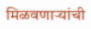मिळवणाऱ्यांची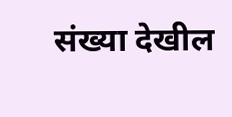संख्या देखील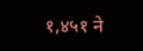१,४५१ ने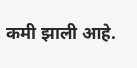कमी झाली आहे.